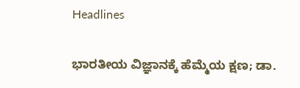Headlines

ಭಾರತೀಯ ವಿಜ್ಞಾನಕ್ಕೆ ಹೆಮ್ಮೆಯ ಕ್ಷಣ; ಡಾ.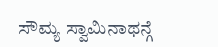ಸೌಮ್ಯ ಸ್ವಾಮಿನಾಥನ್ಗೆ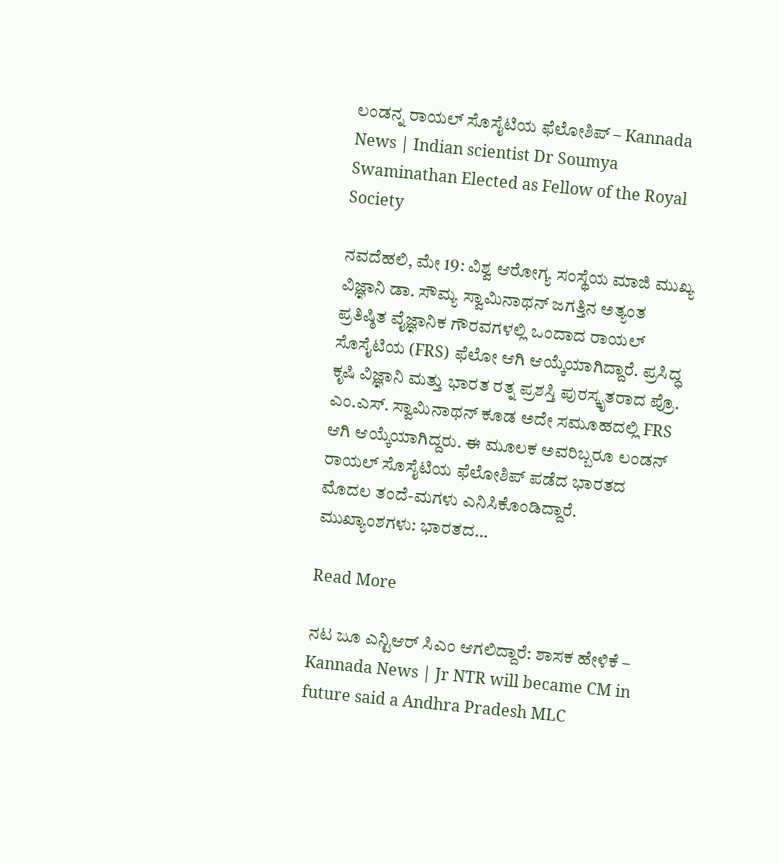ಲಂಡನ್ನ ರಾಯಲ್ ಸೊಸೈಟಿಯ ಫೆಲೋಶಿಪ್ – Kannada News | Indian scientist Dr Soumya Swaminathan Elected as Fellow of the Royal Society

ನವದೆಹಲಿ, ಮೇ 19: ವಿಶ್ವ ಆರೋಗ್ಯ ಸಂಸ್ಥೆಯ ಮಾಜಿ ಮುಖ್ಯ ವಿಜ್ಞಾನಿ ಡಾ. ಸೌಮ್ಯ ಸ್ವಾಮಿನಾಥನ್ ಜಗತ್ತಿನ ಅತ್ಯಂತ ಪ್ರತಿಷ್ಠಿತ ವೈಜ್ಞಾನಿಕ ಗೌರವಗಳಲ್ಲಿ ಒಂದಾದ ರಾಯಲ್ ಸೊಸೈಟಿಯ (FRS) ಫೆಲೋ ಆಗಿ ಆಯ್ಕೆಯಾಗಿದ್ದಾರೆ. ಪ್ರಸಿದ್ಧ ಕೃಷಿ ವಿಜ್ಞಾನಿ ಮತ್ತು ಭಾರತ ರತ್ನ ಪ್ರಶಸ್ತಿ ಪುರಸ್ಕೃತರಾದ ಪ್ರೊ. ಎಂ.ಎಸ್. ಸ್ವಾಮಿನಾಥನ್ ಕೂಡ ಅದೇ ಸಮೂಹದಲ್ಲಿ FRS ಆಗಿ ಆಯ್ಕೆಯಾಗಿದ್ದರು. ಈ ಮೂಲಕ ಅವರಿಬ್ಬರೂ ಲಂಡನ್ ರಾಯಲ್ ಸೊಸೈಟಿಯ ಫೆಲೋಶಿಪ್ ಪಡೆದ ಭಾರತದ ಮೊದಲ ತಂದೆ-ಮಗಳು ಎನಿಸಿಕೊಂಡಿದ್ದಾರೆ. ಮುಖ್ಯಾಂಶಗಳು: ಭಾರತದ…

Read More

ನಟ ಜೂ ಎನ್ಟಿಆರ್ ಸಿಎಂ ಆಗಲಿದ್ದಾರೆ: ಶಾಸಕ ಹೇಳಿಕೆ – Kannada News | Jr NTR will became CM in future said a Andhra Pradesh MLC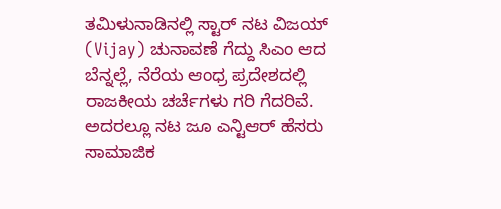ತಮಿಳುನಾಡಿನಲ್ಲಿ ಸ್ಟಾರ್ ನಟ ವಿಜಯ್ (Vijay) ಚುನಾವಣೆ ಗೆದ್ದು ಸಿಎಂ ಆದ ಬೆನ್ನಲ್ಲೆ, ನೆರೆಯ ಆಂಧ್ರ ಪ್ರದೇಶದಲ್ಲಿ ರಾಜಕೀಯ ಚರ್ಚೆಗಳು ಗರಿ ಗೆದರಿವೆ. ಅದರಲ್ಲೂ ನಟ ಜೂ ಎನ್ಟಿಆರ್ ಹೆಸರು ಸಾಮಾಜಿಕ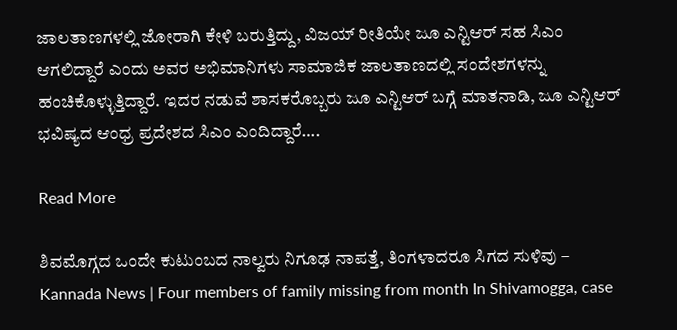ಜಾಲತಾಣಗಳಲ್ಲಿ ಜೋರಾಗಿ ಕೇಳಿ ಬರುತ್ತಿದ್ದು, ವಿಜಯ್ ರೀತಿಯೇ ಜೂ ಎನ್ಟಿಆರ್ ಸಹ ಸಿಎಂ ಆಗಲಿದ್ದಾರೆ ಎಂದು ಅವರ ಅಭಿಮಾನಿಗಳು ಸಾಮಾಜಿಕ ಜಾಲತಾಣದಲ್ಲಿ ಸಂದೇಶಗಳನ್ನು ಹಂಚಿಕೊಳ್ಳುತ್ತಿದ್ದಾರೆ. ಇದರ ನಡುವೆ ಶಾಸಕರೊಬ್ಬರು ಜೂ ಎನ್ಟಿಆರ್ ಬಗ್ಗೆ ಮಾತನಾಡಿ, ಜೂ ಎನ್ಟಿಆರ್ ಭವಿಷ್ಯದ ಆಂಧ್ರ ಪ್ರದೇಶದ ಸಿಎಂ ಎಂದಿದ್ದಾರೆ….

Read More

ಶಿವಮೊಗ್ಗದ ಒಂದೇ ಕುಟುಂಬದ ನಾಲ್ವರು ನಿಗೂಢ ನಾಪತ್ತೆ, ತಿಂಗಳಾದರೂ ಸಿಗದ ಸುಳಿವು – Kannada News | Four members of family missing from month In Shivamogga, case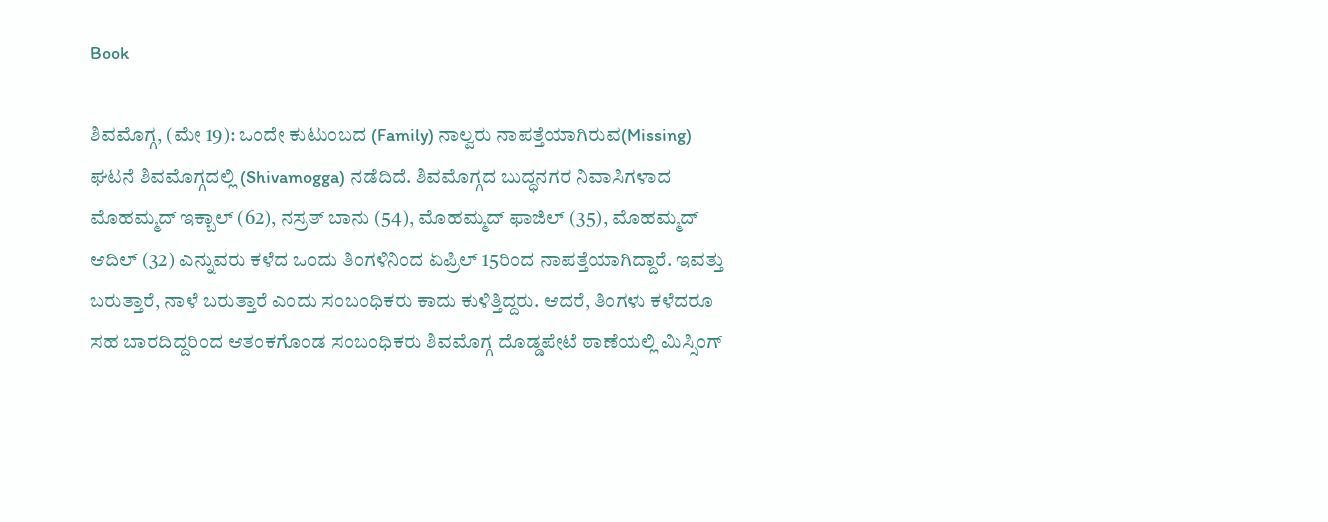Book

ಶಿವಮೊಗ್ಗ, (ಮೇ 19): ಒಂದೇ ಕುಟುಂಬದ (Family) ನಾಲ್ವರು ನಾಪತ್ತೆಯಾಗಿರುವ(Missing) ಘಟನೆ ಶಿವಮೊಗ್ಗದಲ್ಲಿ (Shivamogga) ನಡೆದಿದೆ. ಶಿವಮೊಗ್ಗದ ಬುದ್ಧನಗರ ನಿವಾಸಿಗಳಾದ ಮೊಹಮ್ಮದ್ ಇಕ್ಬಾಲ್ (62), ನಸ್ರತ್ ಬಾನು (54), ಮೊಹಮ್ಮದ್ ಫಾಜಿಲ್ (35), ಮೊಹಮ್ಮದ್ ಆದಿಲ್ (32) ಎನ್ನುವರು ಕಳೆದ ಒಂದು ತಿಂಗಳಿನಿಂದ ಏಪ್ರಿಲ್ 15ರಿಂದ ನಾಪತ್ತೆಯಾಗಿದ್ದಾರೆ. ಇವತ್ತು ಬರುತ್ತಾರೆ, ನಾಳೆ ಬರುತ್ತಾರೆ ಎಂದು ಸಂಬಂಧಿಕರು ಕಾದು ಕುಳಿತ್ತಿದ್ದರು. ಆದರೆ, ತಿಂಗಳು ಕಳೆದರೂ ಸಹ ಬಾರದಿದ್ದರಿಂದ ಆತಂಕಗೊಂಡ ಸಂಬಂಧಿಕರು ಶಿವಮೊಗ್ಗ ದೊಡ್ಡಪೇಟೆ ಠಾಣೆಯಲ್ಲಿ ಮಿಸ್ಸಿಂಗ್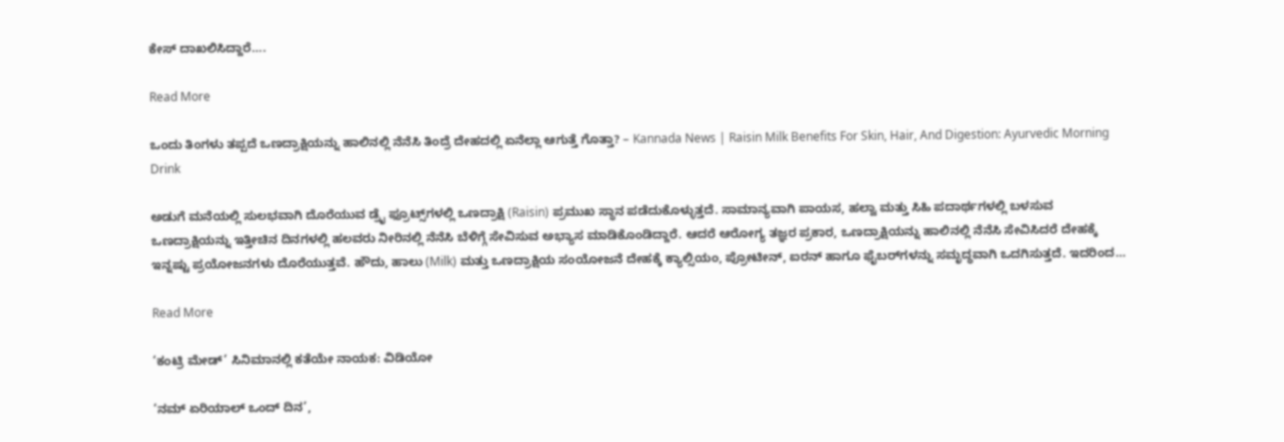ಕೇಸ್ ದಾಖಲಿಸಿದ್ದಾರೆ….

Read More

ಒಂದು ತಿಂಗಳು ತಪ್ಪದೆ ಒಣದ್ರಾಕ್ಷಿಯನ್ನು ಹಾಲಿನಲ್ಲಿ ನೆನೆಸಿ ತಿಂದ್ರೆ ದೇಹದಲ್ಲಿ ಏನೆಲ್ಲಾ ಆಗುತ್ತೆ ಗೊತ್ತಾ? – Kannada News | Raisin Milk Benefits For Skin, Hair, And Digestion: Ayurvedic Morning Drink

ಅಡುಗೆ ಮನೆಯಲ್ಲಿ ಸುಲಭವಾಗಿ ದೊರೆಯುವ ಡ್ರೈ ಫ್ರೂಟ್ಸ್‌ಗಳಲ್ಲಿ ಒಣದ್ರಾಕ್ಷಿ (Raisin) ಪ್ರಮುಖ ಸ್ಥಾನ ಪಡೆದುಕೊಳ್ಳುತ್ತದೆ. ಸಾಮಾನ್ಯವಾಗಿ ಪಾಯಸ, ಹಲ್ವಾ ಮತ್ತು ಸಿಹಿ ಪದಾರ್ಥಗಳಲ್ಲಿ ಬಳಸುವ ಒಣದ್ರಾಕ್ಷಿಯನ್ನು ಇತ್ತೀಚಿನ ದಿನಗಳಲ್ಲಿ ಹಲವರು ನೀರಿನಲ್ಲಿ ನೆನೆಸಿ ಬೆಳಿಗ್ಗೆ ಸೇವಿಸುವ ಅಭ್ಯಾಸ ಮಾಡಿಕೊಂಡಿದ್ದಾರೆ. ಆದರೆ ಆರೋಗ್ಯ ತಜ್ಞರ ಪ್ರಕಾರ, ಒಣದ್ರಾಕ್ಷಿಯನ್ನು ಹಾಲಿನಲ್ಲಿ ನೆನೆಸಿ ಸೇವಿಸಿದರೆ ದೇಹಕ್ಕೆ ಇನ್ನಷ್ಟು ಪ್ರಯೋಜನಗಳು ದೊರೆಯುತ್ತವೆ. ಹೌದು, ಹಾಲು (Milk) ಮತ್ತು ಒಣದ್ರಾಕ್ಷಿಯ ಸಂಯೋಜನೆ ದೇಹಕ್ಕೆ ಕ್ಯಾಲ್ಸಿಯಂ, ಪ್ರೋಟೀನ್, ಐರನ್ ಹಾಗೂ ಫೈಬರ್‌ಗಳನ್ನು ಸಮೃದ್ಧವಾಗಿ ಒದಗಿಸುತ್ತದೆ. ಇದರಿಂದ…

Read More

‘ಕಂಟ್ರಿ ಮೇಡ್’ ಸಿನಿಮಾನಲ್ಲಿ ಕತೆಯೇ ನಾಯಕ: ವಿಡಿಯೋ

‘ನಮ್ ಏರಿಯಾಲ್ ಒಂದ್ ದಿನ’,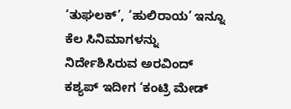‘ತುಘಲಕ್’, ‘ಹುಲಿರಾಯ’ ಇನ್ನೂ ಕೆಲ ಸಿನಿಮಾಗಳನ್ನು ನಿರ್ದೇಶಿಸಿರುವ ಅರವಿಂದ್ ಕಶ್ಯಪ್ ಇದೀಗ ‘ಕಂಟ್ರಿ ಮೇಡ್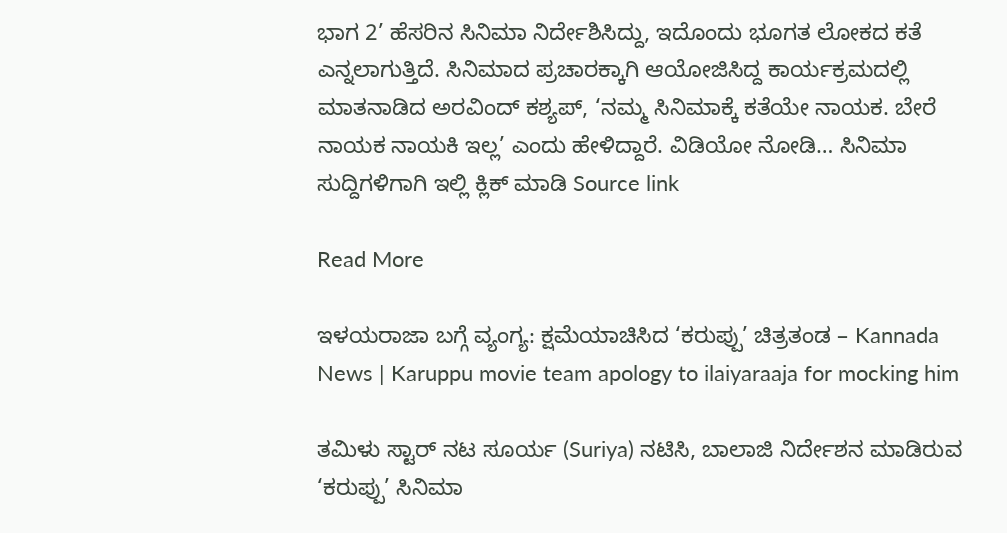ಭಾಗ 2’ ಹೆಸರಿನ ಸಿನಿಮಾ ನಿರ್ದೇಶಿಸಿದ್ದು, ಇದೊಂದು ಭೂಗತ ಲೋಕದ ಕತೆ ಎನ್ನಲಾಗುತ್ತಿದೆ. ಸಿನಿಮಾದ ಪ್ರಚಾರಕ್ಕಾಗಿ ಆಯೋಜಿಸಿದ್ದ ಕಾರ್ಯಕ್ರಮದಲ್ಲಿ ಮಾತನಾಡಿದ ಅರವಿಂದ್ ಕಶ್ಯಪ್, ‘ನಮ್ಮ ಸಿನಿಮಾಕ್ಕೆ ಕತೆಯೇ ನಾಯಕ. ಬೇರೆ ನಾಯಕ ನಾಯಕಿ ಇಲ್ಲ’ ಎಂದು ಹೇಳಿದ್ದಾರೆ. ವಿಡಿಯೋ ನೋಡಿ… ಸಿನಿಮಾ ಸುದ್ದಿಗಳಿಗಾಗಿ ಇಲ್ಲಿ ಕ್ಲಿಕ್ ಮಾಡಿ Source link

Read More

ಇಳಯರಾಜಾ ಬಗ್ಗೆ ವ್ಯಂಗ್ಯ: ಕ್ಷಮೆಯಾಚಿಸಿದ ‘ಕರುಪ್ಪು’ ಚಿತ್ರತಂಡ – Kannada News | Karuppu movie team apology to ilaiyaraaja for mocking him

ತಮಿಳು ಸ್ಟಾರ್ ನಟ ಸೂರ್ಯ (Suriya) ನಟಿಸಿ, ಬಾಲಾಜಿ ನಿರ್ದೇಶನ ಮಾಡಿರುವ ‘ಕರುಪ್ಪು’ ಸಿನಿಮಾ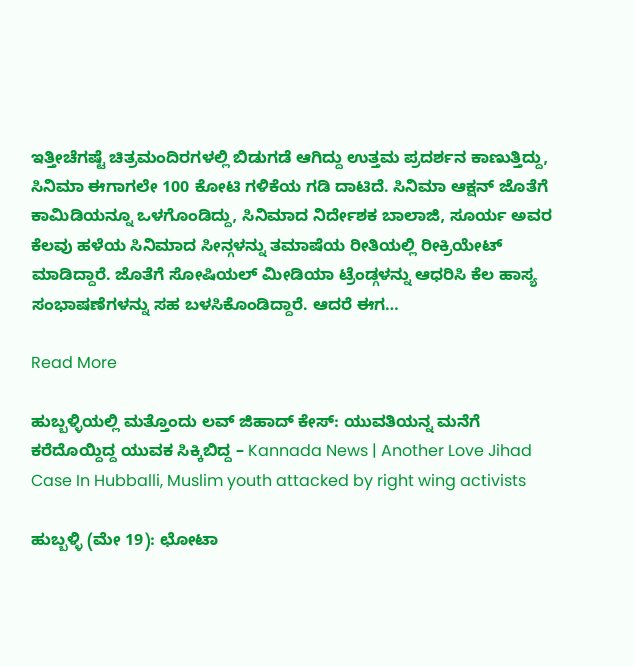ಇತ್ತೀಚೆಗಷ್ಟೆ ಚಿತ್ರಮಂದಿರಗಳಲ್ಲಿ ಬಿಡುಗಡೆ ಆಗಿದ್ದು ಉತ್ತಮ ಪ್ರದರ್ಶನ ಕಾಣುತ್ತಿದ್ದು, ಸಿನಿಮಾ ಈಗಾಗಲೇ 100 ಕೋಟಿ ಗಳಿಕೆಯ ಗಡಿ ದಾಟಿದೆ. ಸಿನಿಮಾ ಆಕ್ಷನ್ ಜೊತೆಗೆ ಕಾಮಿಡಿಯನ್ನೂ ಒಳಗೊಂಡಿದ್ದು, ಸಿನಿಮಾದ ನಿರ್ದೇಶಕ ಬಾಲಾಜಿ, ಸೂರ್ಯ ಅವರ ಕೆಲವು ಹಳೆಯ ಸಿನಿಮಾದ ಸೀನ್ಗಳನ್ನು ತಮಾಷೆಯ ರೀತಿಯಲ್ಲಿ ರೀಕ್ರಿಯೇಟ್ ಮಾಡಿದ್ದಾರೆ. ಜೊತೆಗೆ ಸೋಷಿಯಲ್ ಮೀಡಿಯಾ ಟ್ರೆಂಡ್ಗಳನ್ನು ಆಧರಿಸಿ ಕೆಲ ಹಾಸ್ಯ ಸಂಭಾಷಣೆಗಳನ್ನು ಸಹ ಬಳಸಿಕೊಂಡಿದ್ದಾರೆ. ಆದರೆ ಈಗ…

Read More

ಹುಬ್ಬಳ್ಳಿಯಲ್ಲಿ ಮತ್ತೊಂದು ಲವ್ ಜಿಹಾದ್ ಕೇಸ್: ಯುವತಿಯನ್ನ ಮನೆಗೆ ಕರೆದೊಯ್ದಿದ್ದ ಯುವಕ ಸಿಕ್ಕಿಬಿದ್ದ – Kannada News | Another Love Jihad Case In Hubballi, Muslim youth attacked by right wing activists

ಹುಬ್ಬಳ್ಳಿ (ಮೇ 19): ಛೋಟಾ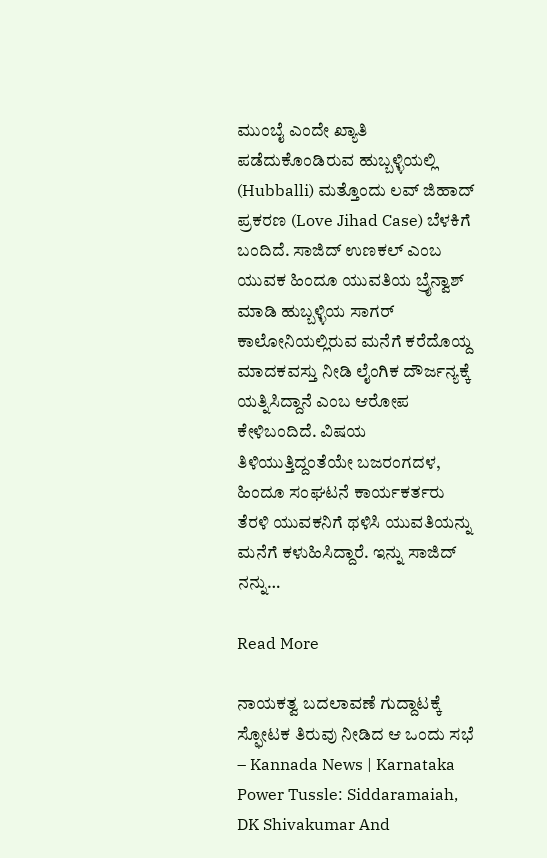ಮುಂಬೈ ಎಂದೇ ಖ್ಯಾತಿ ಪಡೆದುಕೊಂಡಿರುವ ಹುಬ್ಬಳ್ಳಿಯಲ್ಲಿ (Hubballi) ಮತ್ತೊಂದು ಲವ್ ಜಿಹಾದ್ ಪ್ರಕರಣ (Love Jihad Case) ಬೆಳಕಿಗೆ ಬಂದಿದೆ. ಸಾಜಿದ್ ಉಣಕಲ್ ಎಂಬ ಯುವಕ ಹಿಂದೂ ಯುವತಿಯ ಬ್ರೈನ್ವಾಶ್ ಮಾಡಿ ಹುಬ್ಬಳ್ಳಿಯ ಸಾಗರ್ ಕಾಲೋನಿಯಲ್ಲಿರುವ ಮನೆಗೆ ಕರೆದೊಯ್ದ ಮಾದಕವಸ್ತು ನೀಡಿ ಲೈಂಗಿಕ ದೌರ್ಜನ್ಯಕ್ಕೆ ಯತ್ನಿಸಿದ್ದಾನೆ ಎಂಬ ಆರೋಪ ಕೇಳಿಬಂದಿದೆ. ವಿಷಯ ತಿಳಿಯುತ್ತಿದ್ದಂತೆಯೇ ಬಜರಂಗದಳ, ಹಿಂದೂ ಸಂಘಟನೆ ಕಾರ್ಯಕರ್ತರು ತೆರಳಿ ಯುವಕನಿಗೆ ಥಳಿಸಿ ಯುವತಿಯನ್ನು ಮನೆಗೆ ಕಳುಹಿಸಿದ್ದಾರೆ. ಇನ್ನು ಸಾಜಿದ್ ನನ್ನು…

Read More

ನಾಯಕತ್ವ ಬದಲಾವಣೆ ಗುದ್ದಾಟಕ್ಕೆ ಸ್ಫೋಟಕ ತಿರುವು ನೀಡಿದ ಆ ಒಂದು ಸಭೆ – Kannada News | Karnataka Power Tussle: Siddaramaiah, DK Shivakumar And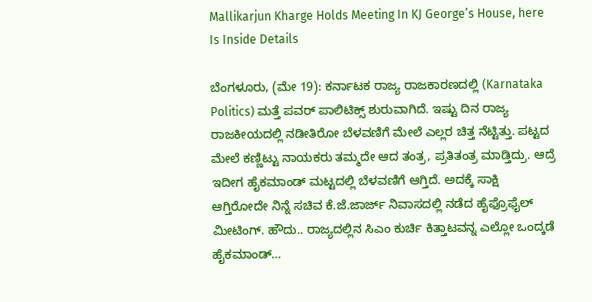Mallikarjun Kharge Holds Meeting In KJ George’s House, here Is Inside Details

ಬೆಂಗಳೂರು, (ಮೇ 19): ಕರ್ನಾಟಕ ರಾಜ್ಯ ರಾಜಕಾರಣದಲ್ಲಿ (Karnataka Politics) ಮತ್ತೆ ಪವರ್ ಪಾಲಿಟಿಕ್ಸ್ ಶುರುವಾಗಿದೆ. ಇಷ್ಟು ದಿನ ರಾಜ್ಯ ರಾಜಕೀಯದಲ್ಲಿ ನಡೀತಿರೋ ಬೆಳವಣಿಗೆ ಮೇಲೆ ಎಲ್ಲರ ಚಿತ್ತ ನೆಟ್ಟಿತ್ತು. ಪಟ್ಟದ ಮೇಲೆ ಕಣ್ಣಿಟ್ಟು ನಾಯಕರು ತಮ್ಮದೇ ಆದ ತಂತ್ರ, ಪ್ರತಿತಂತ್ರ ಮಾಡ್ತಿದ್ರು. ಆದ್ರೆ ಇದೀಗ ಹೈಕಮಾಂಡ್ ಮಟ್ಟದಲ್ಲಿ ಬೆಳವಣಿಗೆ ಆಗ್ತಿದೆ. ಅದಕ್ಕೆ ಸಾಕ್ಷಿ ಆಗ್ತಿರೋದೇ ನಿನ್ನೆ ಸಚಿವ ಕೆ.ಜೆ.ಜಾರ್ಜ್ ನಿವಾಸದಲ್ಲಿ ನಡೆದ ಹೈಫ್ರೊಫೈಲ್ ಮೀಟಿಂಗ್. ಹೌದು.. ರಾಜ್ಯದಲ್ಲಿನ ಸಿಎಂ ಕುರ್ಚಿ ಕಿತ್ತಾಟವನ್ನ ಎಲ್ಲೋ ಒಂದ್ಕಡೆ ಹೈಕಮಾಂಡ್…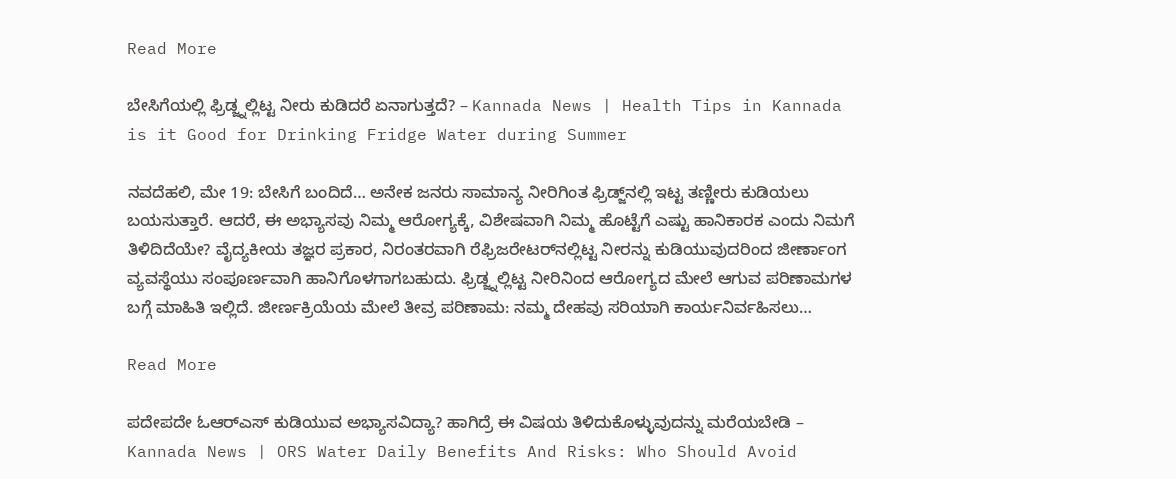Read More

ಬೇಸಿಗೆಯಲ್ಲಿ ಫ್ರಿಡ್ಜ್ನಲ್ಲಿಟ್ಟ ನೀರು ಕುಡಿದರೆ ಏನಾಗುತ್ತದೆ? – Kannada News | Health Tips in Kannada is it Good for Drinking Fridge Water during Summer

ನವದೆಹಲಿ, ಮೇ 19: ಬೇಸಿಗೆ ಬಂದಿದೆ… ಅನೇಕ ಜನರು ಸಾಮಾನ್ಯ ನೀರಿಗಿಂತ ಫ್ರಿಡ್ಜ್‌ನಲ್ಲಿ ಇಟ್ಟ ತಣ್ಣೀರು ಕುಡಿಯಲು ಬಯಸುತ್ತಾರೆ. ಆದರೆ, ಈ ಅಭ್ಯಾಸವು ನಿಮ್ಮ ಆರೋಗ್ಯಕ್ಕೆ, ವಿಶೇಷವಾಗಿ ನಿಮ್ಮ ಹೊಟ್ಟೆಗೆ ಎಷ್ಟು ಹಾನಿಕಾರಕ ಎಂದು ನಿಮಗೆ ತಿಳಿದಿದೆಯೇ? ವೈದ್ಯಕೀಯ ತಜ್ಞರ ಪ್ರಕಾರ, ನಿರಂತರವಾಗಿ ರೆಫ್ರಿಜರೇಟರ್‌ನಲ್ಲಿಟ್ಟ ನೀರನ್ನು ಕುಡಿಯುವುದರಿಂದ ಜೀರ್ಣಾಂಗ ವ್ಯವಸ್ಥೆಯು ಸಂಪೂರ್ಣವಾಗಿ ಹಾನಿಗೊಳಗಾಗಬಹುದು. ಫ್ರಿಡ್ಜ್ನಲ್ಲಿಟ್ಟ ನೀರಿನಿಂದ ಆರೋಗ್ಯದ ಮೇಲೆ ಆಗುವ ಪರಿಣಾಮಗಳ ಬಗ್ಗೆ ಮಾಹಿತಿ ಇಲ್ಲಿದೆ. ಜೀರ್ಣಕ್ರಿಯೆಯ ಮೇಲೆ ತೀವ್ರ ಪರಿಣಾಮ: ನಮ್ಮ ದೇಹವು ಸರಿಯಾಗಿ ಕಾರ್ಯನಿರ್ವಹಿಸಲು…

Read More

ಪದೇಪದೇ ಓಆರ್‌ಎಸ್ ಕುಡಿಯುವ ಅಭ್ಯಾಸವಿದ್ಯಾ? ಹಾಗಿದ್ರೆ ಈ ವಿಷಯ ತಿಳಿದುಕೊಳ್ಳುವುದನ್ನು ಮರೆಯಬೇಡಿ – Kannada News | ORS Water Daily Benefits And Risks: Who Should Avoid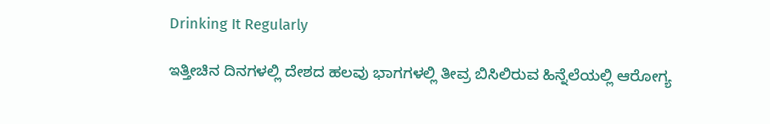Drinking It Regularly

ಇತ್ತೀಚಿನ ದಿನಗಳಲ್ಲಿ ದೇಶದ ಹಲವು ಭಾಗಗಳಲ್ಲಿ ತೀವ್ರ ಬಿಸಿಲಿರುವ ಹಿನ್ನೆಲೆಯಲ್ಲಿ ಆರೋಗ್ಯ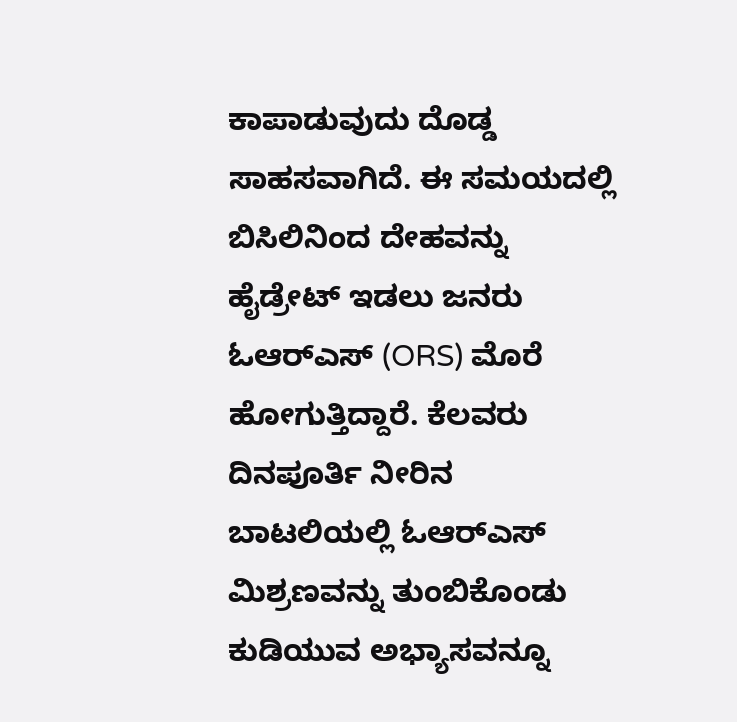ಕಾಪಾಡುವುದು ದೊಡ್ಡ ಸಾಹಸವಾಗಿದೆ. ಈ ಸಮಯದಲ್ಲಿ ಬಿಸಿಲಿನಿಂದ ದೇಹವನ್ನು ಹೈಡ್ರೇಟ್‌ ಇಡಲು ಜನರು ಓಆರ್‌ಎಸ್ (ORS) ಮೊರೆ ಹೋಗುತ್ತಿದ್ದಾರೆ. ಕೆಲವರು ದಿನಪೂರ್ತಿ ನೀರಿನ ಬಾಟಲಿಯಲ್ಲಿ ಓಆರ್‌ಎಸ್ ಮಿಶ್ರಣವನ್ನು ತುಂಬಿಕೊಂಡು ಕುಡಿಯುವ ಅಭ್ಯಾಸವನ್ನೂ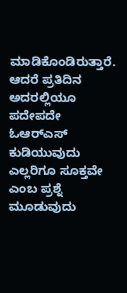ಮಾಡಿಕೊಂಡಿರುತ್ತಾರೆ. ಆದರೆ ಪ್ರತಿದಿನ ಅದರಲ್ಲಿಯೂ ಪದೇಪದೇ ಓಆರ್‌ಎಸ್ ಕುಡಿಯುವುದು ಎಲ್ಲರಿಗೂ ಸೂಕ್ತವೇ ಎಂಬ ಪ್ರಶ್ನೆ ಮೂಡುವುದು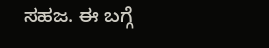ಸಹಜ. ಈ ಬಗ್ಗೆ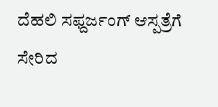ದೆಹಲಿ ಸಫ್ದರ್ಜಂಗ್ ಆಸ್ಪತ್ರೆಗೆ ಸೇರಿದ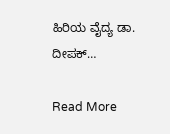ಹಿರಿಯ ವೈದ್ಯ ಡಾ. ದೀಪಕ್…

Read More